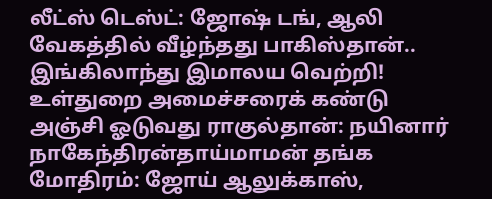லீட்ஸ் டெஸ்ட்: ஜோஷ் டங், ஆலி வேகத்தில் வீழ்ந்தது பாகிஸ்தான்.. இங்கிலாந்து இமாலய வெற்றி! உள்துறை அமைச்சரைக் கண்டு அஞ்சி ஓடுவது ராகுல்தான்: நயினார் நாகேந்திரன்தாய்மாமன் தங்க மோதிரம்: ஜோய் ஆலுக்காஸ்,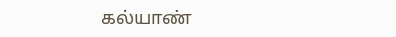கல்யாண்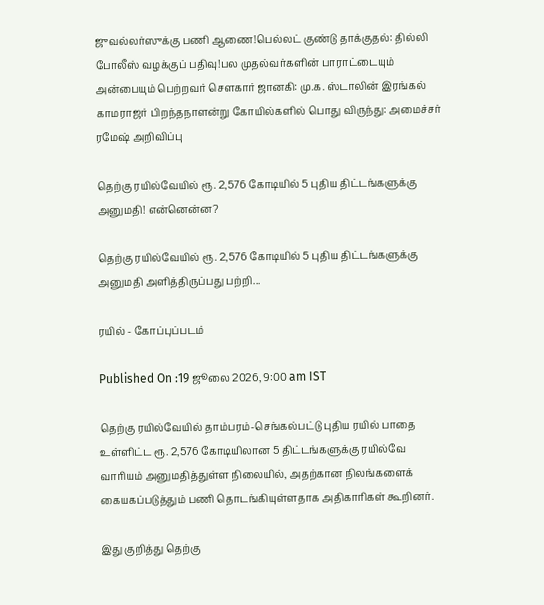ஜுவல்லர்ஸுக்கு பணி ஆணை!பெல்லட் குண்டு தாக்குதல்: தில்லி போலீஸ் வழக்குப் பதிவு!பல முதல்வர்களின் பாராட்டையும் அன்பையும் பெற்றவர் சௌகார் ஜானகி: மு.க. ஸ்டாலின் இரங்கல் காமராஜர் பிறந்தநாளன்று கோயில்களில் பொது விருந்து: அமைச்சர் ரமேஷ் அறிவிப்பு

தெற்கு ரயில்வேயில் ரூ. 2,576 கோடியில் 5 புதிய திட்டங்களுக்கு அனுமதி! என்னென்ன?

தெற்கு ரயில்வேயில் ரூ. 2,576 கோடியில் 5 புதிய திட்டங்களுக்கு அனுமதி அளித்திருப்பது பற்றி...

ரயில் - கோப்புப்படம்

Published On :19 ஜூலை 2026, 9:00 am IST

தெற்கு ரயில்வேயில் தாம்பரம்-செங்கல்பட்டு புதிய ரயில் பாதை உள்ளிட்ட ரூ. 2,576 கோடியிலான 5 திட்டங்களுக்கு ரயில்வே வாரியம் அனுமதித்துள்ள நிலையில், அதற்கான நிலங்களைக் கையகப்படுத்தும் பணி தொடங்கியுள்ளதாக அதிகாரிகள் கூறினர்.

இது குறித்து தெற்கு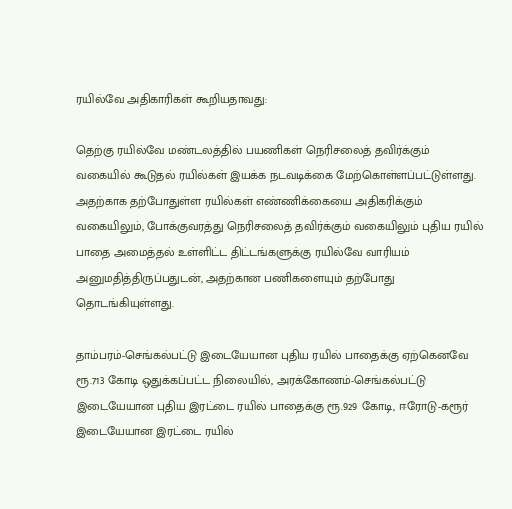ரயில்வே அதிகாரிகள் கூறியதாவது:

தெற்கு ரயில்வே மண்டலத்தில் பயணிகள் நெரிசலைத் தவிர்க்கும் வகையில் கூடுதல் ரயில்கள் இயக்க நடவடிக்கை மேற்கொள்ளப்பட்டுள்ளது. அதற்காக தற்போதுள்ள ரயில்கள் எண்ணிக்கையை அதிகரிக்கும் வகையிலும், போக்குவரத்து நெரிசலைத் தவிர்க்கும் வகையிலும் புதிய ரயில் பாதை அமைத்தல் உள்ளிட்ட திட்டங்களுக்கு ரயில்வே வாரியம் அனுமதித்திருப்பதுடன், அதற்கான பணிகளையும் தற்போது தொடங்கியுள்ளது.

தாம்பரம்-செங்கல்பட்டு இடையேயான புதிய ரயில் பாதைக்கு ஏற்கெனவே ரூ.713 கோடி ஒதுக்கப்பட்ட நிலையில், அரக்கோணம்-செங்கல்பட்டு இடையேயான புதிய இரட்டை ரயில் பாதைக்கு ரூ.929 கோடி, ஈரோடு-கரூர் இடையேயான இரட்டை ரயில்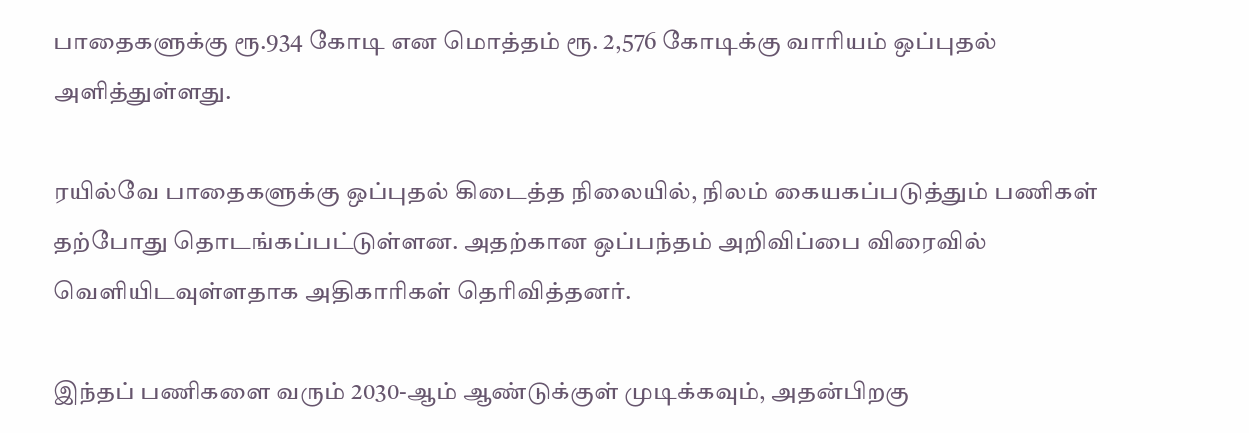பாதைகளுக்கு ரூ.934 கோடி என மொத்தம் ரூ. 2,576 கோடிக்கு வாரியம் ஒப்புதல் அளித்துள்ளது.

ரயில்வே பாதைகளுக்கு ஒப்புதல் கிடைத்த நிலையில், நிலம் கையகப்படுத்தும் பணிகள் தற்போது தொடங்கப்பட்டுள்ளன. அதற்கான ஒப்பந்தம் அறிவிப்பை விரைவில் வெளியிடவுள்ளதாக அதிகாரிகள் தெரிவித்தனர்.

இந்தப் பணிகளை வரும் 2030-ஆம் ஆண்டுக்குள் முடிக்கவும், அதன்பிறகு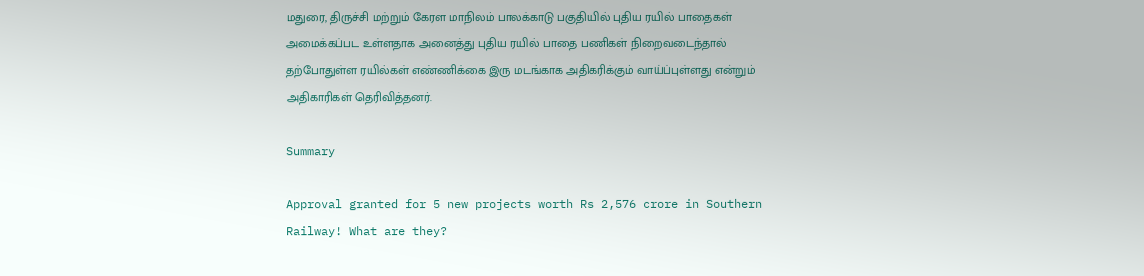மதுரை, திருச்சி மற்றும் கேரள மாநிலம் பாலக்காடு பகுதியில் புதிய ரயில் பாதைகள் அமைக்கப்பட உள்ளதாக அனைத்து புதிய ரயில் பாதை பணிகள் நிறைவடைந்தால் தற்போதுள்ள ரயில்கள் எண்ணிக்கை இரு மடங்காக அதிகரிக்கும் வாய்ப்புள்ளது என்றும் அதிகாரிகள் தெரிவித்தனர்.

Summary

Approval granted for 5 new projects worth Rs 2,576 crore in Southern Railway! What are they?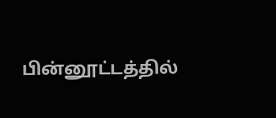பின்னூட்டத்தில்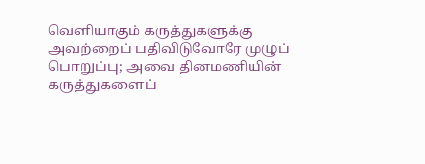வெளியாகும் கருத்துகளுக்கு அவற்றைப் பதிவிடுவோரே முழுப் பொறுப்பு; அவை தினமணியின் கருத்துகளைப்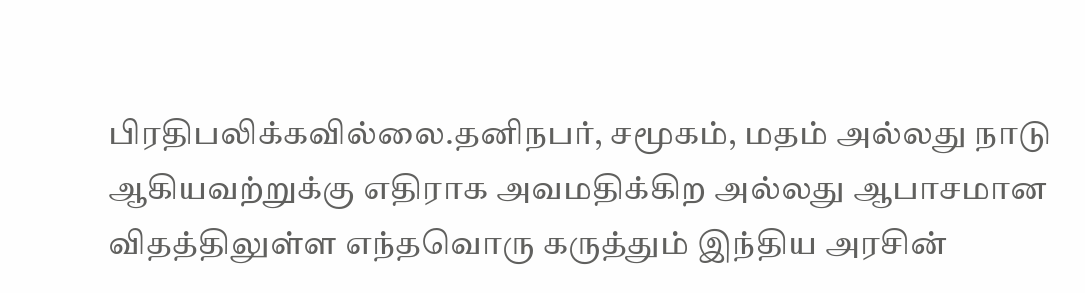பிரதிபலிக்கவில்லை.தனிநபர், சமூகம், மதம் அல்லது நாடு ஆகியவற்றுக்கு எதிராக அவமதிக்கிற அல்லது ஆபாசமான விதத்திலுள்ள எந்தவொரு கருத்தும் இந்திய அரசின்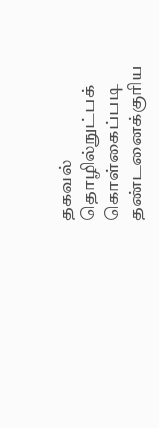தகவல் தொழில்நுட்பக் கொள்கைப்படி தண்டனைக்குரிய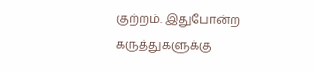குற்றம். இதுபோன்ற கருத்துகளுக்கு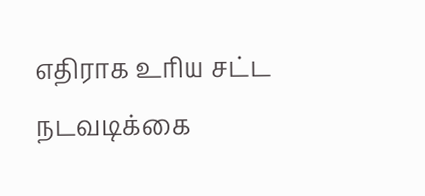எதிராக உரிய சட்ட நடவடிக்கை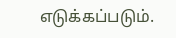எடுக்கப்படும்.